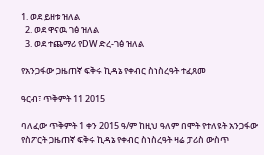1. ወደ ይዘቱ ዝለል
  2. ወደ ዋናዉ ገፅ ዝለል
  3. ወደ ተጨማሪ የDW ድረ-ገፅ ዝለል

የአንጋፋው ጋዜጠኛ ፍቅሩ ኪዳኔ የቀብር ስነስረዓት ተፈጸመ

ዓርብ፣ ጥቅምት 11 2015

ባለፈው ጥቅምት 1 ቀን 2015 ዓ/ም ከዚህ ዓለም በሞት የተለዩት አንጋፋው የስፖርት ጋዜጠኛ ፍቅሩ ኪዳኔ የቀብር ስነስረዓት ዛሬ ፓሪስ ውስጥ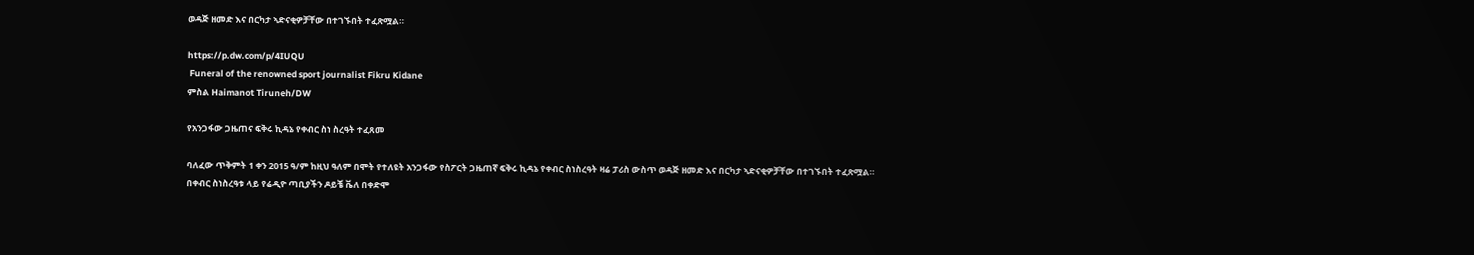ወዳጅ ዘመድ እና በርካታ ኣድናቂዎቻቸው በተገኙበት ተፈጽሟል።

https://p.dw.com/p/4IUQU
 Funeral of the renowned sport journalist Fikru Kidane
ምስል Haimanot Tiruneh/DW

የአንጋፋው ጋዜጠና ፍቅሩ ኪዳኔ የቀብር ስነ ስረዓት ተፈጸመ

ባለፈው ጥቅምት 1 ቀን 2015 ዓ/ም ከዚህ ዓለም በሞት የተለዩት አንጋፋው የስፖርት ጋዜጠኛ ፍቅሩ ኪዳኔ የቀብር ስነስረዓት ዛሬ ፓሪስ ውስጥ ወዳጅ ዘመድ እና በርካታ ኣድናቂዎቻቸው በተገኙበት ተፈጽሟል። በቀብር ስነስረዓቱ ላይ የሬዲዮ ጣቢያችን ዶይቼ ቬለ በቀድሞ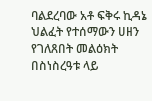ባልደረባው አቶ ፍቅሩ ኪዳኔ ህልፈት የተሰማውን ሀዘን የገለጸበት መልዕክት በስነስረዓቱ ላይ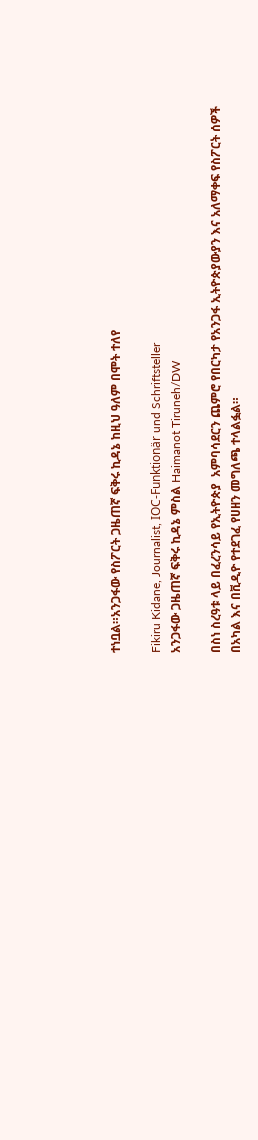ተነቧል።አንጋፋው የስፖርት ጋዜጠኛ ፍቅሩ ኪዳኔ ከዚህ ዓለም በሞት ተለየ

Fikiru Kidane, Journalist, IOC-Funktionär und Schriftsteller
አንጋፋው ጋዜጠኛ ፍቅሩ ኪዳኔ ምስል Haimanot Tiruneh/DW

በስነ ስረዓቱ ላይ በፈረንሳይ የኢትዮጵያ  አምባሳደርን ጨምሮ የበርካታ የአንጋፋ ኢትዮጵያውያን እና አለማቀፍ የስፖርት ሰዎች በአካል እና በቪዲዮ የተደገፈ የሀዘን መግለጫ ተላልፏል።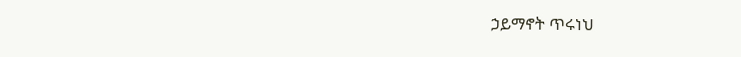ኃይማኖት ጥሩነህ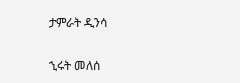ታምራት ዲንሳ

ኂሩት መለሰ